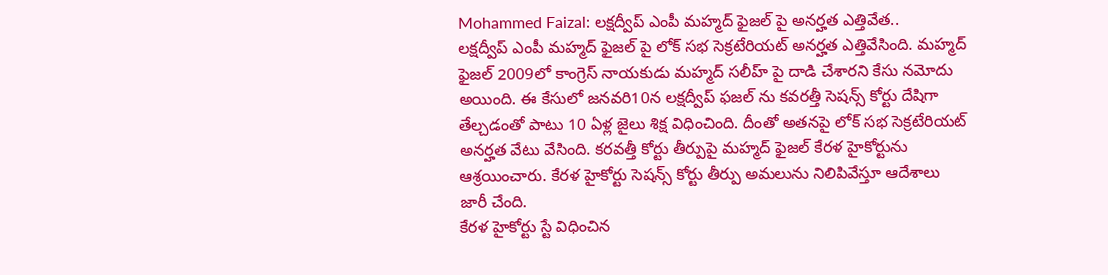Mohammed Faizal: లక్షద్వీప్ ఎంపీ మహ్మద్ ఫైజల్ పై అనర్హత ఎత్తివేత..
లక్షద్వీప్ ఎంపీ మహ్మద్ ఫైజల్ పై లోక్ సభ సెక్రటేరియట్ అనర్హత ఎత్తివేసింది. మహ్మద్ ఫైజల్ 2009లో కాంగ్రెస్ నాయకుడు మహ్మద్ సలీహ్ పై దాడి చేశారని కేసు నమోదు అయింది. ఈ కేసులో జనవరి10న లక్షద్వీప్ ఫజల్ ను కవరత్తీ సెషన్స్ కోర్టు దేషిగా తేల్చడంతో పాటు 10 ఏళ్ల జైలు శిక్ష విధించింది. దీంతో అతనపై లోక్ సభ సెక్రటేరియట్ అనర్హత వేటు వేసింది. కరవత్తీ కోర్టు తీర్పుపై మహ్మద్ ఫైజల్ కేరళ హైకోర్టును ఆశ్రయించారు. కేరళ హైకోర్టు సెషన్స్ కోర్టు తీర్పు అమలును నిలిపివేస్తూ ఆదేశాలు జారీ చేంది.
కేరళ హైకోర్టు స్టే విధించిన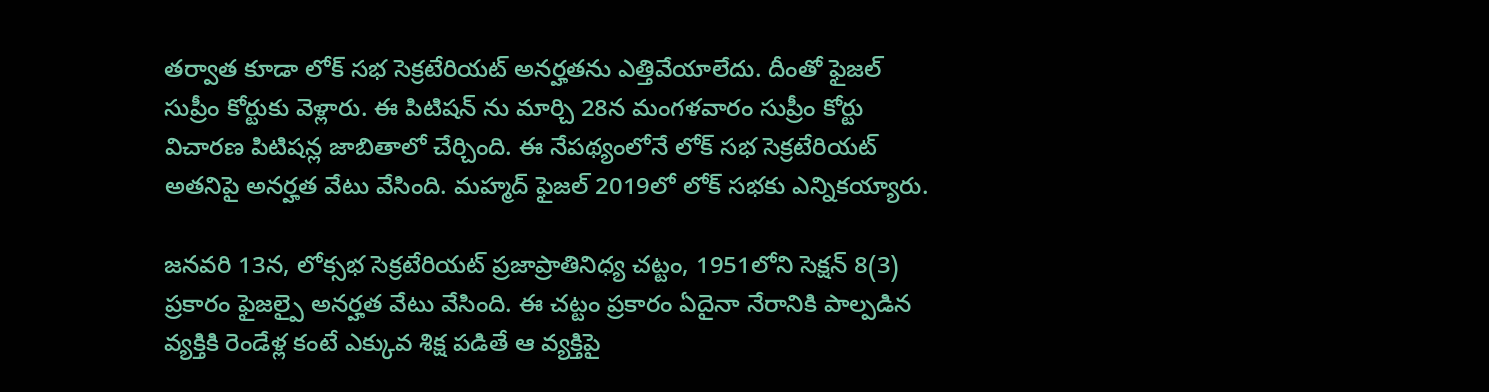తర్వాత కూడా లోక్ సభ సెక్రటేరియట్ అనర్హతను ఎత్తివేయాలేదు. దీంతో ఫైజల్ సుప్రీం కోర్టుకు వెళ్లారు. ఈ పిటిషన్ ను మార్చి 28న మంగళవారం సుప్రీం కోర్టు విచారణ పిటిషన్ల జాబితాలో చేర్చింది. ఈ నేపథ్యంలోనే లోక్ సభ సెక్రటేరియట్ అతనిపై అనర్హత వేటు వేసింది. మహ్మద్ ఫైజల్ 2019లో లోక్ సభకు ఎన్నికయ్యారు.

జనవరి 13న, లోక్సభ సెక్రటేరియట్ ప్రజాప్రాతినిధ్య చట్టం, 1951లోని సెక్షన్ 8(3) ప్రకారం ఫైజల్పై అనర్హత వేటు వేసింది. ఈ చట్టం ప్రకారం ఏదైనా నేరానికి పాల్పడిన వ్యక్తికి రెండేళ్ల కంటే ఎక్కువ శిక్ష పడితే ఆ వ్యక్తిపై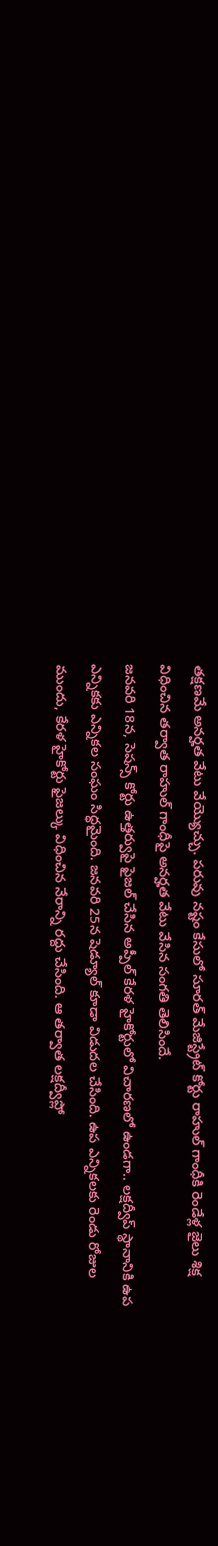తక్షణమే అనర్హత వేటు వేయ్యొచ్చు. పరువు నష్టం కేసులో సూరత్ మేజిస్ట్రేట్ కోర్టు రాహుల్ గాంధీకి రెండేళ్ల జైలు శిక్ష విధించిన తర్వాత రాహుల్ గాంధీపై అనర్హత వేటు వేసిన సంగతి తెలిసిందే.
జనవరి 18న, సెషన్స్ కోర్టు ఉత్తర్వుపై ఫైజల్ చేసిన అప్పీల్ కేరళ హైకోర్టులో విచారణలో ఉండగా.. లక్షద్వీప్ స్థానానికి ఉప ఎన్నికకు ఎన్నికల సంఘం సిద్ధమైంది. జనవరి 25న షెడ్యూల్ కూడా విడుదల చేసింది. ఉప ఎన్నికలకు రెండు రోజుల ముందు, కేరళ హైకోర్టు ఫైజల్కు విధించిన నేరాన్ని రద్దు చేసింది. ఆ తర్వాత లక్షద్వీప్లో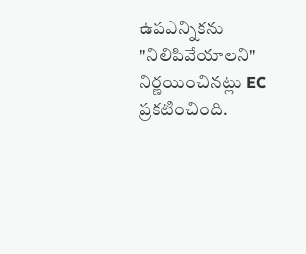ఉపఎన్నికను "నిలిపివేయాలని" నిర్ణయించినట్లు EC ప్రకటించింది.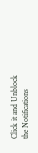Click it and Unblock the Notifications